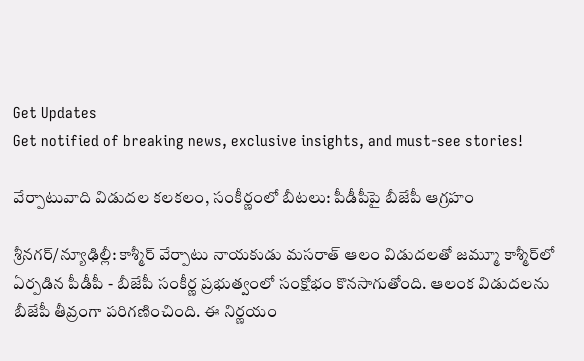Get Updates
Get notified of breaking news, exclusive insights, and must-see stories!

వేర్పాటువాది విడుదల కలకలం, సంకీర్ణంలో బీటలు: పీడీపీపై బీజేపీ ఆగ్రహం

శ్రీనగర్/న్యూఢిల్లీ: కాశ్మీర్ వేర్పాటు నాయకుడు మసరాత్ ఆలం విడుదలతో జమ్మూ కాశ్మీర్‌లో ఏర్పడిన పీడీపీ - బీజేపీ సంకీర్ణ ప్రభుత్వంలో సంక్షోభం కొనసాగుతోంది. ఆలంక విడుదలను బీజేపీ తీవ్రంగా పరిగణించింది. ఈ నిర్ణయం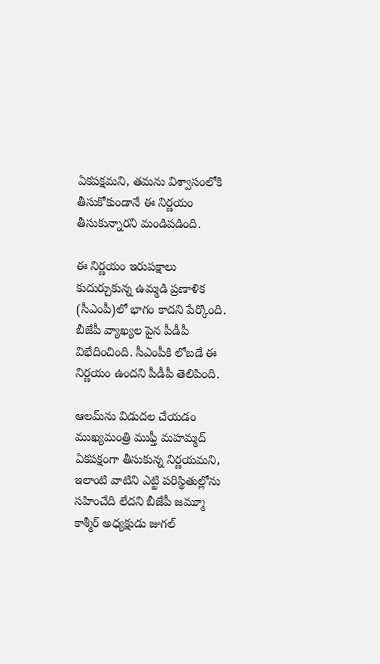ఏకపక్షమని, తమను విశ్వాసంలోకి తీసుకోకుండానే ఈ నిర్ణయం తీసుకున్నారని మండిపడింది.

ఈ నిర్ణయం ఇరుపక్షాలు కుదుర్చుకున్న ఉమ్మడి ప్రణాళిక (సీఎంపీ)లో భాగం కాదని పేర్కొంది. బీజేపీ వ్యాఖ్యల పైన పీడీపీ విభేదించింది. సీఎంపీకి లోబడే ఈ నిర్ణయం ఉందని పీడీపీ తెలిపింది.

ఆలమ్‌ను విడుదల చేయడం ముఖ్యమంత్రి ముఫ్తీ మహమ్మద్ ఏకపక్షంగా తీసుకున్న నిర్ణయమని, ఇలాంటి వాటిని ఎట్టి పరిస్థితుల్లోను సహించేది లేదని బీజేపీ జమ్మూ కాశ్మీర్ అధ్యక్షుడు జుగల్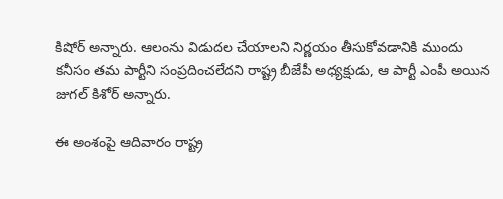కిషోర్ అన్నారు. ఆలంను విడుదల చేయాలని నిర్ణయం తీసుకోవడానికి ముందు కనీసం తమ పార్టీని సంప్రదించలేదని రాష్ట్ర బీజేపీ అధ్యక్షుడు, ఆ పార్టీ ఎంపీ అయిన జుగల్ కిశోర్ అన్నారు.

ఈ అంశంపై ఆదివారం రాష్ట్ర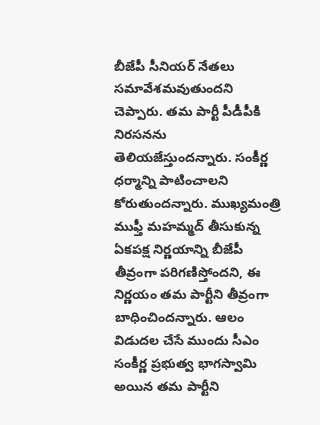బీజేపీ సీనియర్ నేతలు సమావేశమవుతుందని చెప్పారు. తమ పార్టీ పీడీపీకి నిరసనను తెలియజేస్తుందన్నారు. సంకీర్ణ ధర్మాన్ని పాటించాలని కోరుతుందన్నారు. ముఖ్యమంత్రి ముఫ్తీ మహమ్మద్ తీసుకున్న ఏకపక్ష నిర్ణయాన్ని బీజేపీ తీవ్రంగా పరిగణిస్తోందని, ఈ నిర్ణయం తమ పార్టీని తీవ్రంగా బాధించిందన్నారు. ఆలం విడుదల చేసే ముందు సీఎం సంకీర్ణ ప్రభుత్వ భాగస్వామి అయిన తమ పార్టీని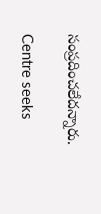సంప్రదించలేదన్నారు.

Centre seeks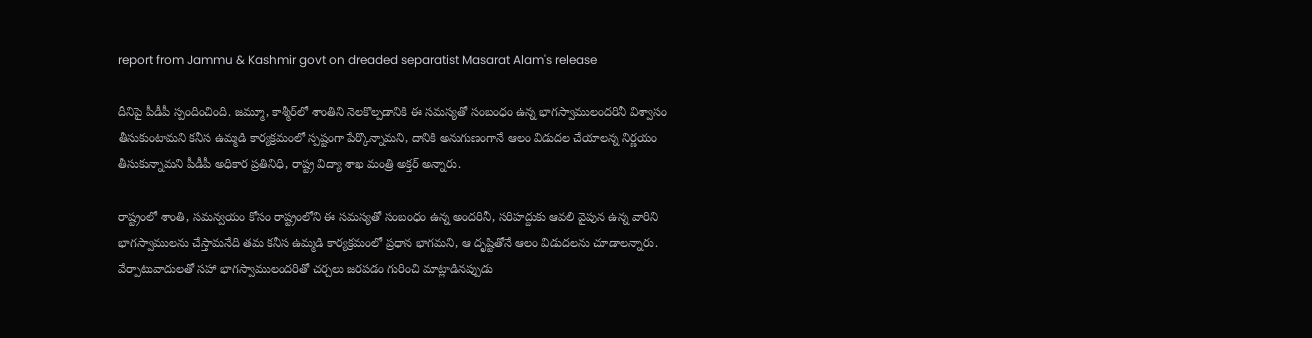report from Jammu & Kashmir govt on dreaded separatist Masarat Alam's release

దీనిపై పీడీపీ స్పందించింది. జమ్మూ, కాశ్మీర్‌లో శాంతిని నెలకొల్పడానికి ఈ సమస్యతో సంబంధం ఉన్న భాగస్వాములందరినీ విశ్వాసం తీసుకుంటామని కనీస ఉమ్మడి కార్యక్రమంలో స్పష్టంగా పేర్కొన్నామని, దానికి అనుగుణంగానే ఆలం విడుదల చేయాలన్న నిర్ణయం తీసుకున్నామని పీడీపీ అధికార ప్రతినిధి, రాష్ట్ర విద్యా శాఖ మంత్రి అక్తర్ అన్నారు.

రాష్ట్రంలో శాంతి, సమన్వయం కోసం రాష్ట్రంలోని ఈ సమస్యతో సంబంధం ఉన్న అందరినీ, సరిహద్దుకు ఆవలి వైపున ఉన్న వారిని భాగస్వాములను చేస్తామనేది తమ కనీస ఉమ్మడి కార్యక్రమంలో ప్రధాన భాగమని, ఆ దృష్టితోనే ఆలం విడుదలను చూడాలన్నారు. వేర్పాటువాదులతో సహా భాగస్వాములందరితో చర్చలు జరపడం గురించి మాట్లాడినప్పుడు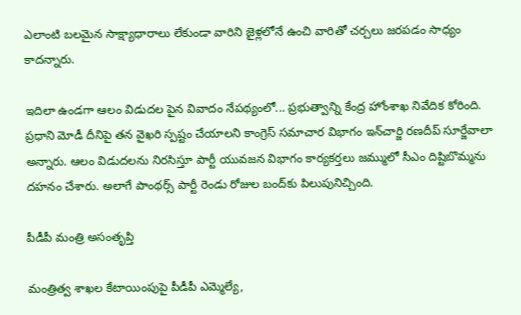ఎలాంటి బలమైన సాక్ష్యాధారాలు లేకుండా వారిని జైళ్లలోనే ఉంచి వారితో చర్చలు జరపడం సాధ్యం కాదన్నారు.

ఇదిలా ఉండగా ఆలం విడుదల పైన వివాదం నేపథ్యంలో... ప్రభుత్వాన్ని కేంద్ర హోంశాఖ నివేదిక కోరింది. ప్రధాని మోడీ దీనిపై తన వైఖరి స్పష్టం చేయాలని కాంగ్రెస్‌ సమాచార విభాగం ఇన్‌చార్జి రణదీప్‌ సూర్జేవాలా అన్నారు. ఆలం విడుదలను నిరసిస్తూ పార్టీ యువజన విభాగం కార్యకర్తలు జమ్ములో సీఎం దిష్టిబొమ్మను దహనం చేశారు. అలాగే పాంథర్స్‌ పార్టీ రెండు రోజుల బంద్‌కు పిలుపునిచ్చింది.

పీడీపీ మంత్రి అసంతృప్తి

మంత్రిత్వ శాఖల కేటాయింపుపై పీడీపీ ఎమ్మెల్యే,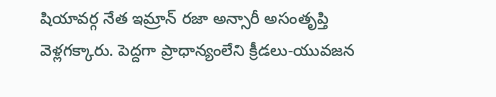షియావర్గ నేత ఇమ్రాన్‌ రజా అన్సారీ అసంతృప్తి వెళ్లగక్కారు. పెద్దగా ప్రాధాన్యంలేని క్రీడలు-యువజన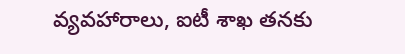వ్యవహారాలు, ఐటీ శాఖ తనకు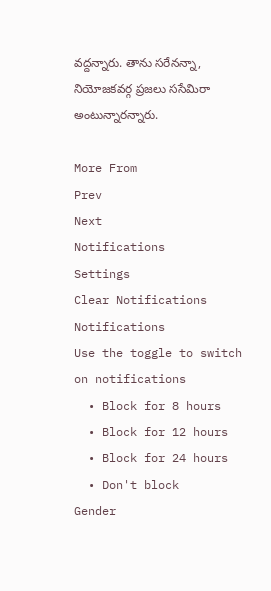వద్దన్నారు. తాను సరేనన్నా, నియోజకవర్గ ప్రజలు ససేమిరా అంటున్నారన్నారు.

More From
Prev
Next
Notifications
Settings
Clear Notifications
Notifications
Use the toggle to switch on notifications
  • Block for 8 hours
  • Block for 12 hours
  • Block for 24 hours
  • Don't block
Gender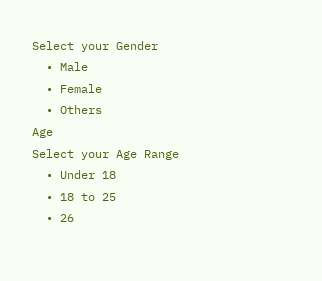Select your Gender
  • Male
  • Female
  • Others
Age
Select your Age Range
  • Under 18
  • 18 to 25
  • 26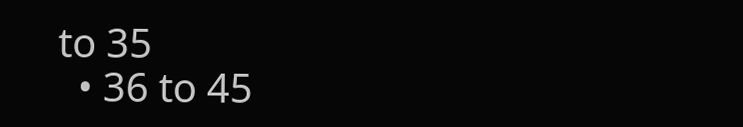to 35
  • 36 to 45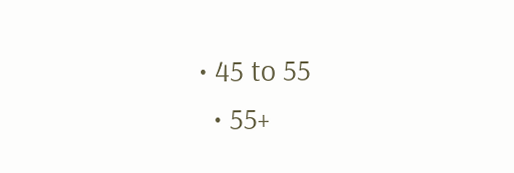• 45 to 55
  • 55+